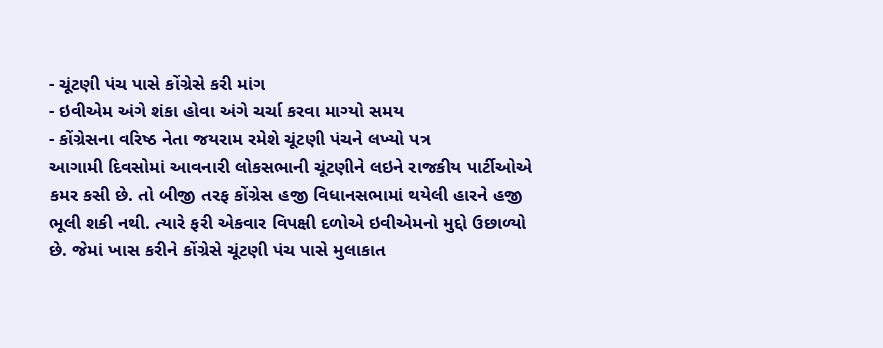- ચૂંટણી પંચ પાસે કોંગ્રેસે કરી માંગ
- ઇવીએમ અંગે શંકા હોવા અંગે ચર્ચા કરવા માગ્યો સમય
- કોંગ્રેસના વરિષ્ઠ નેતા જયરામ રમેશે ચૂંટણી પંચને લખ્યો પત્ર
આગામી દિવસોમાં આવનારી લોકસભાની ચૂંટણીને લઇને રાજકીય પાર્ટીઓએ કમર કસી છે. તો બીજી તરફ કોંગ્રેસ હજી વિધાનસભામાં થયેલી હારને હજી ભૂલી શકી નથી. ત્યારે ફરી એકવાર વિપક્ષી દળોએ ઇવીએમનો મુદ્દો ઉછાળ્યો છે. જેમાં ખાસ કરીને કોંગ્રેસે ચૂંટણી પંચ પાસે મુલાકાત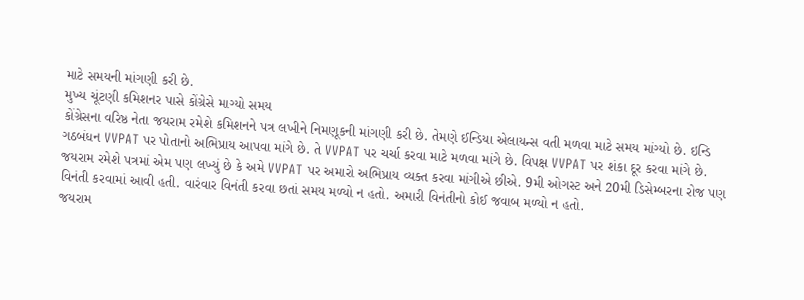માટે સમયની માંગણી કરી છે.
મુખ્ય ચૂંટણી કમિશનર પાસે કોંગ્રેસે માગ્યો સમય
કોંગ્રેસના વરિષ્ઠ નેતા જયરામ રમેશે કમિશનને પત્ર લખીને નિમણૂકની માંગણી કરી છે. તેમણે ઈન્ડિયા એલાયન્સ વતી મળવા માટે સમય માંગ્યો છે. ઇન્ડિ ગઠબંધન VVPAT પર પોતાનો અભિપ્રાય આપવા માંગે છે. તે VVPAT પર ચર્ચા કરવા માટે મળવા માંગે છે. વિપક્ષ VVPAT પર શંકા દૂર કરવા માંગે છે. જયરામ રમેશે પત્રમાં એમ પણ લખ્યું છે કે અમે VVPAT પર અમારો અભિપ્રાય વ્યક્ત કરવા માંગીએ છીએ. 9મી ઓગસ્ટ અને 20મી ડિસેમ્બરના રોજ પણ વિનંતી કરવામાં આવી હતી. વારંવાર વિનંતી કરવા છતાં સમય મળ્યો ન હતો. અમારી વિનંતીનો કોઈ જવાબ મળ્યો ન હતો.
જયરામ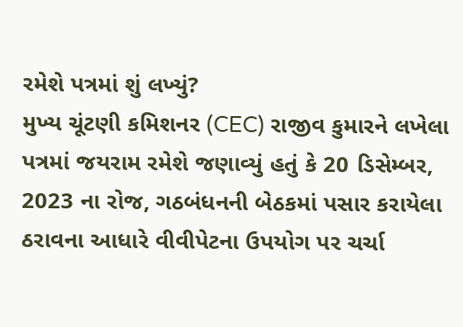રમેશે પત્રમાં શું લખ્યું?
મુખ્ય ચૂંટણી કમિશનર (CEC) રાજીવ કુમારને લખેલા પત્રમાં જયરામ રમેશે જણાવ્યું હતું કે 20 ડિસેમ્બર, 2023 ના રોજ, ગઠબંધનની બેઠકમાં પસાર કરાયેલા ઠરાવના આધારે વીવીપેટના ઉપયોગ પર ચર્ચા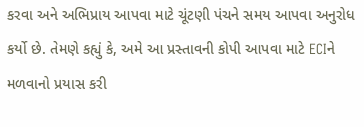કરવા અને અભિપ્રાય આપવા માટે ચૂંટણી પંચને સમય આપવા અનુરોધ કર્યો છે. તેમણે કહ્યું કે, અમે આ પ્રસ્તાવની કોપી આપવા માટે ECIને મળવાનો પ્રયાસ કરી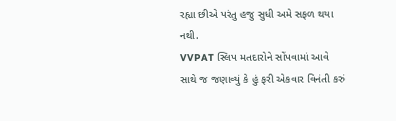રહ્યા છીએ પરંતુ હજુ સુધી અમે સફળ થયા નથી.
VVPAT સ્લિપ મતદારોને સોંપવામાં આવે
સાથે જ જણાવ્યું કે હું ફરી એકવાર વિનંતી કરું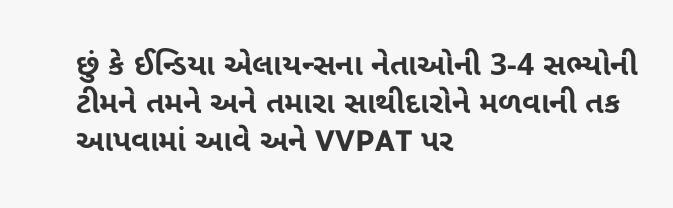છું કે ઈન્ડિયા એલાયન્સના નેતાઓની 3-4 સભ્યોની ટીમને તમને અને તમારા સાથીદારોને મળવાની તક આપવામાં આવે અને VVPAT પર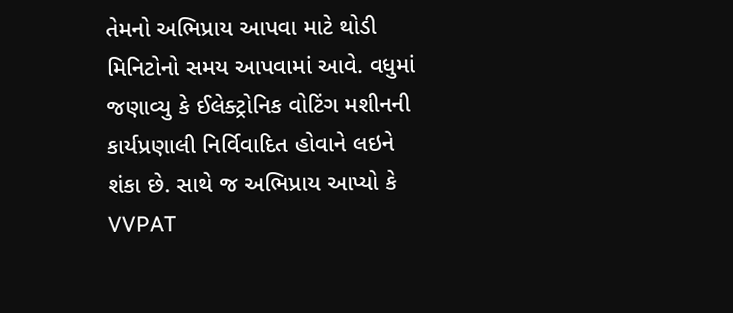તેમનો અભિપ્રાય આપવા માટે થોડી મિનિટોનો સમય આપવામાં આવે. વધુમાં જણાવ્યુ કે ઈલેક્ટ્રોનિક વોટિંગ મશીનની કાર્યપ્રણાલી નિર્વિવાદિત હોવાને લઇને શંકા છે. સાથે જ અભિપ્રાય આપ્યો કે VVPAT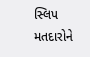સ્લિપ મતદારોને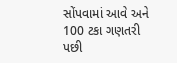સોંપવામાં આવે અને 100 ટકા ગણતરી પછી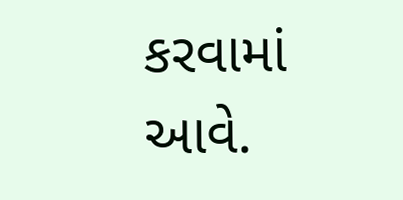કરવામાં આવે.